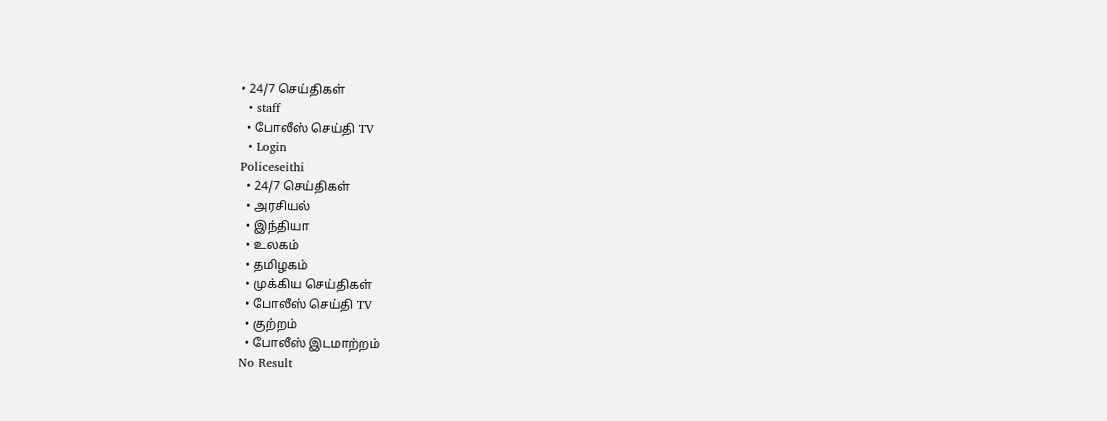• 24/7 செய்திகள்
  • staff
  • போலீஸ் செய்தி TV
  • Login
Policeseithi
  • 24/7 செய்திகள்
  • அரசியல்
  • இந்தியா
  • உலகம்
  • தமிழகம்
  • முக்கிய செய்திகள்
  • போலீஸ் செய்தி TV
  • குற்றம்
  • போலீஸ் இடமாற்றம்
No Result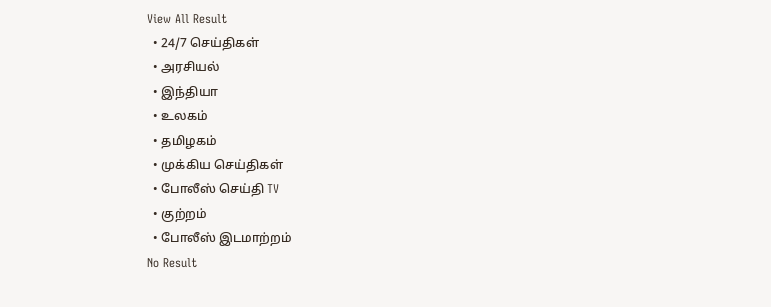View All Result
  • 24/7 செய்திகள்
  • அரசியல்
  • இந்தியா
  • உலகம்
  • தமிழகம்
  • முக்கிய செய்திகள்
  • போலீஸ் செய்தி TV
  • குற்றம்
  • போலீஸ் இடமாற்றம்
No Result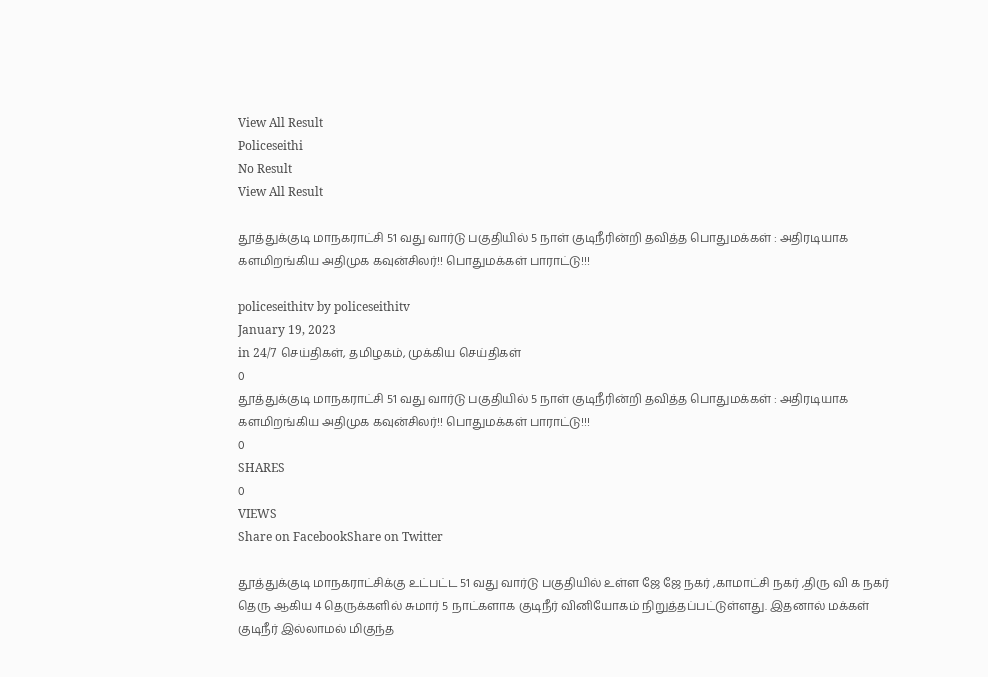View All Result
Policeseithi
No Result
View All Result

தூத்துக்குடி மாநகராட்சி 51 வது வார்டு பகுதியில் 5 நாள் குடிநீரின்றி தவித்த பொதுமக்கள் : அதிரடியாக களமிறங்கிய அதிமுக கவுன்சிலர்!! பொதுமக்கள் பாராட்டு!!!

policeseithitv by policeseithitv
January 19, 2023
in 24/7 செய்திகள், தமிழகம், முக்கிய செய்திகள்
0
தூத்துக்குடி மாநகராட்சி 51 வது வார்டு பகுதியில் 5 நாள் குடிநீரின்றி தவித்த பொதுமக்கள் : அதிரடியாக களமிறங்கிய அதிமுக கவுன்சிலர்!! பொதுமக்கள் பாராட்டு!!!
0
SHARES
0
VIEWS
Share on FacebookShare on Twitter

தூத்துக்குடி மாநகராட்சிக்கு உட்பட்ட 51 வது வார்டு பகுதியில் உள்ள ஜே ஜே நகர் ,காமாட்சி நகர் ,திரு வி க நகர் தெரு ஆகிய 4 தெருக்களில் சுமார் 5 நாட்களாக குடிநீர் வினியோகம் நிறுத்தப்பட்டுள்ளது. இதனால் மக்கள் குடிநீர் இல்லாமல் மிகுந்த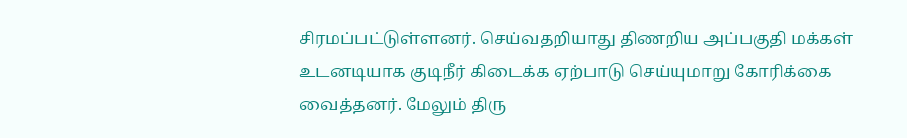சிரமப்பட்டுள்ளனர். செய்வதறியாது திணறிய அப்பகுதி மக்கள் உடனடியாக குடிநீர் கிடைக்க ஏற்பாடு செய்யுமாறு கோரிக்கை வைத்தனர். மேலும் திரு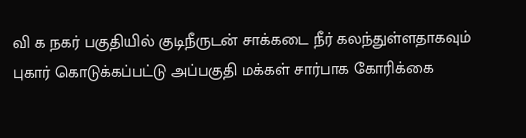வி க நகர் பகுதியில் குடிநீருடன் சாக்கடை நீர் கலந்துள்ளதாகவும் புகார் கொடுக்கப்பட்டு அப்பகுதி மக்கள் சார்பாக கோரிக்கை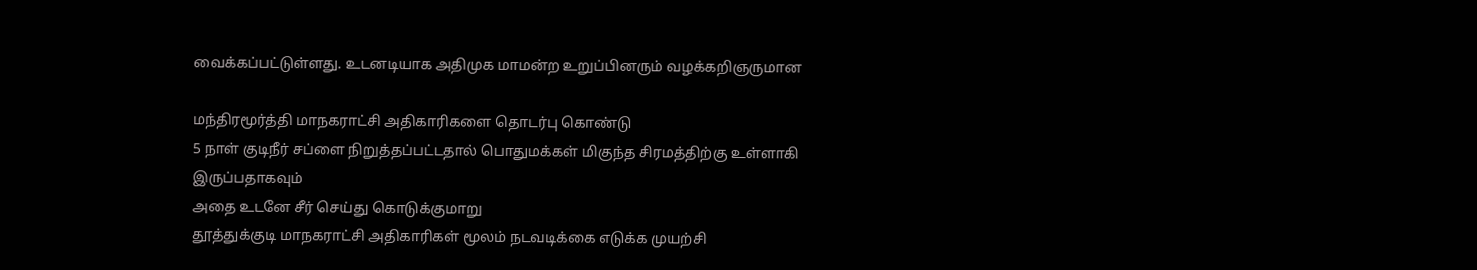வைக்கப்பட்டுள்ளது. உடனடியாக அதிமுக மாமன்ற உறுப்பினரும் வழக்கறிஞருமான

மந்திரமூர்த்தி மாநகராட்சி அதிகாரிகளை தொடர்பு கொண்டு
5 நாள் குடிநீர் சப்ளை நிறுத்தப்பட்டதால் பொதுமக்கள் மிகுந்த சிரமத்திற்கு உள்ளாகி இருப்பதாகவும்
அதை உடனே சீர் செய்து கொடுக்குமாறு
தூத்துக்குடி மாநகராட்சி அதிகாரிகள் மூலம் நடவடிக்கை எடுக்க முயற்சி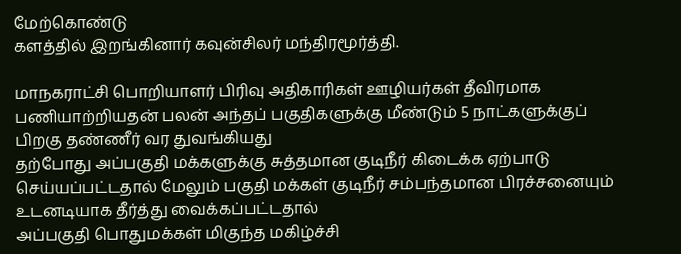மேற்கொண்டு
களத்தில் இறங்கினார் கவுன்சிலர் மந்திரமூர்த்தி.

மாநகராட்சி பொறியாளர் பிரிவு அதிகாரிகள் ஊழியர்கள் தீவிரமாக பணியாற்றியதன் பலன் அந்தப் பகுதிகளுக்கு மீண்டும் 5 நாட்களுக்குப் பிறகு தண்ணீர் வர துவங்கியது
தற்போது அப்பகுதி மக்களுக்கு சுத்தமான குடிநீர் கிடைக்க ஏற்பாடு செய்யப்பட்டதால் மேலும் பகுதி மக்கள் குடிநீர் சம்பந்தமான பிரச்சனையும் உடனடியாக தீர்த்து வைக்கப்பட்டதால்
அப்பகுதி பொதுமக்கள் மிகுந்த மகிழ்ச்சி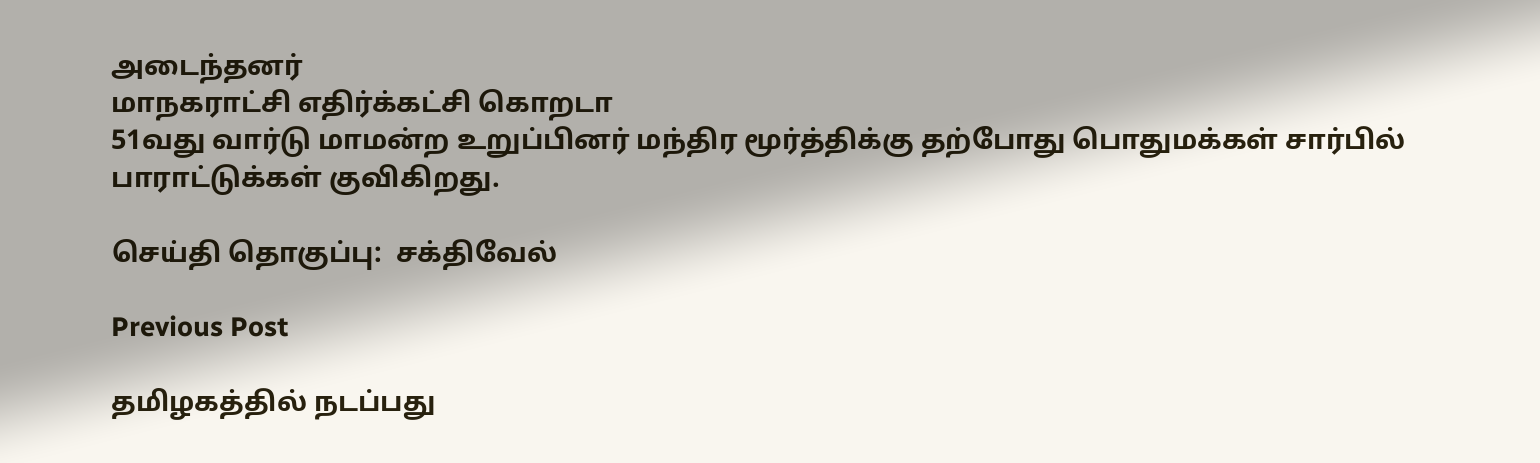அடைந்தனர்
மாநகராட்சி எதிர்க்கட்சி கொறடா
51வது வார்டு மாமன்ற உறுப்பினர் மந்திர மூர்த்திக்கு தற்போது பொதுமக்கள் சார்பில் பாராட்டுக்கள் குவிகிறது.

செய்தி தொகுப்பு:  சக்திவேல்

Previous Post

தமிழகத்தில் நடப்பது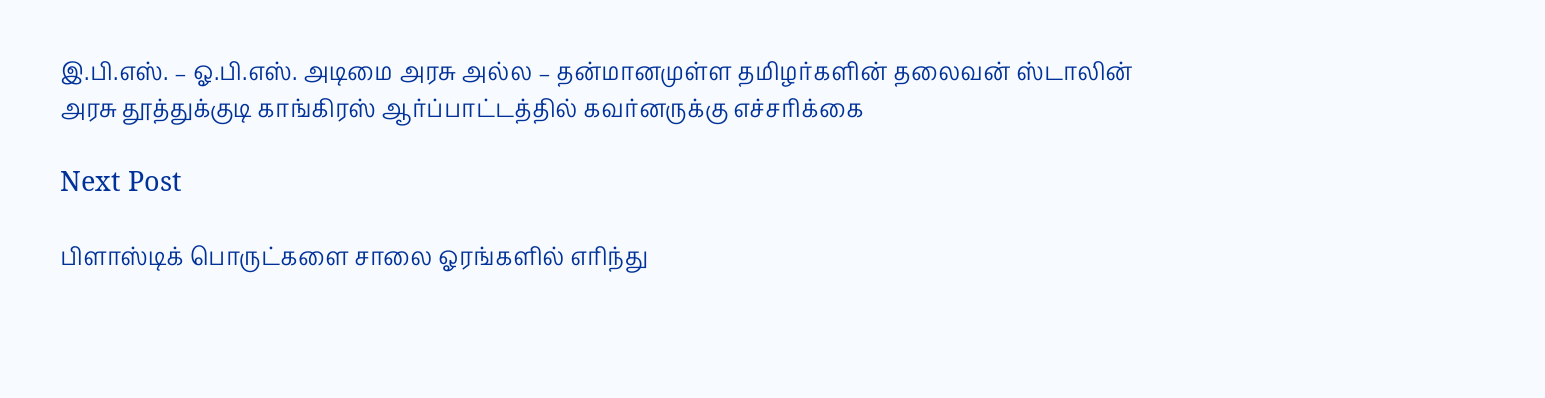இ.பி.எஸ். – ஓ.பி.எஸ். அடிமை அரசு அல்ல – தன்மானமுள்ள தமிழர்களின் தலைவன் ஸ்டாலின் அரசு தூத்துக்குடி காங்கிரஸ் ஆர்ப்பாட்டத்தில் கவர்னருக்கு எச்சரிக்கை

Next Post

பிளாஸ்டிக் பொருட்களை சாலை ஓரங்களில் எரிந்து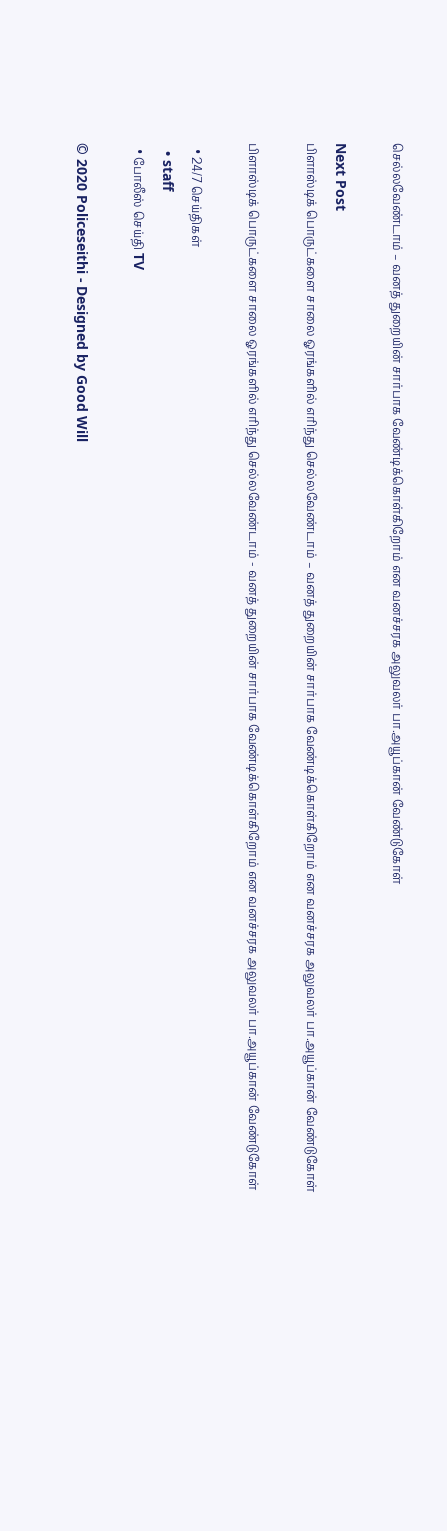செல்லவேண்டாம் – வனத் துறையின் சார்பாக வேண்டிக்கொள்கிறோம் என வனச்சரக அலுவலர் பா.அயூப்கான் வேண்டுகோள்

Next Post
பிளாஸ்டிக் பொருட்களை சாலை ஓரங்களில் எரிந்து செல்லவேண்டாம் – வனத் துறையின் சார்பாக வேண்டிக்கொள்கிறோம் என வனச்சரக அலுவலர் பா.அயூப்கான் வேண்டுகோள்

பிளாஸ்டிக் பொருட்களை சாலை ஓரங்களில் எரிந்து செல்லவேண்டாம் - வனத் துறையின் சார்பாக வேண்டிக்கொள்கிறோம் என வனச்சரக அலுவலர் பா.அயூப்கான் வேண்டுகோள்

  • 24/7 செய்திகள்
  • staff
  • போலீஸ் செய்தி TV

© 2020 Policeseithi - Designed by Good Will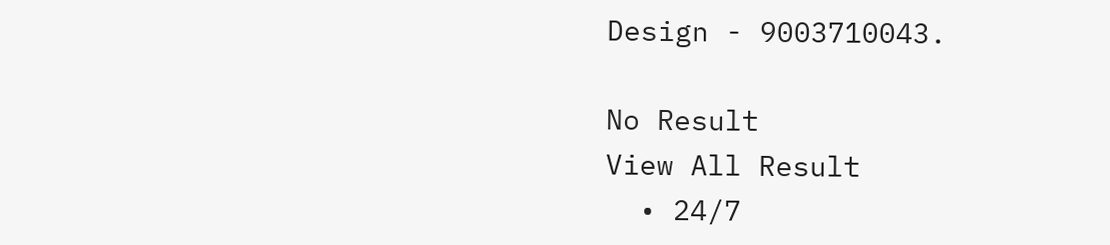Design - 9003710043.

No Result
View All Result
  • 24/7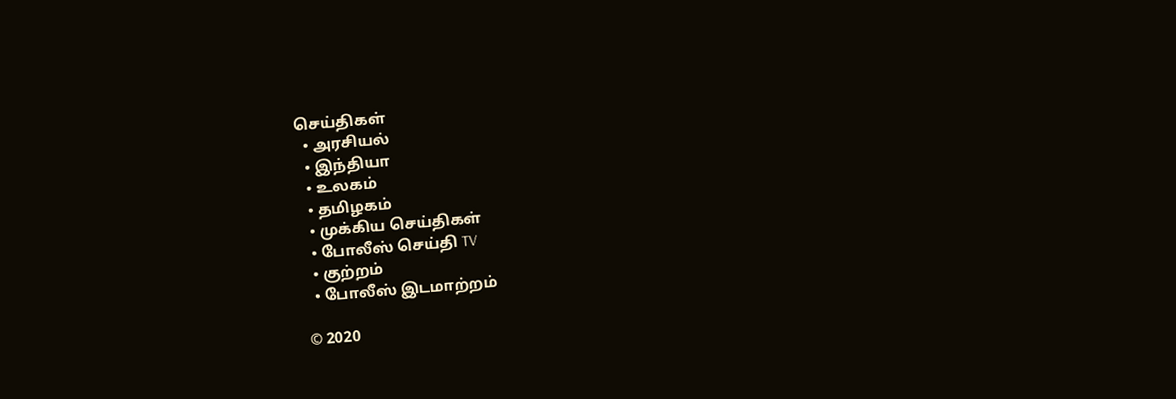செய்திகள்
  • அரசியல்
  • இந்தியா
  • உலகம்
  • தமிழகம்
  • முக்கிய செய்திகள்
  • போலீஸ் செய்தி TV
  • குற்றம்
  • போலீஸ் இடமாற்றம்

© 2020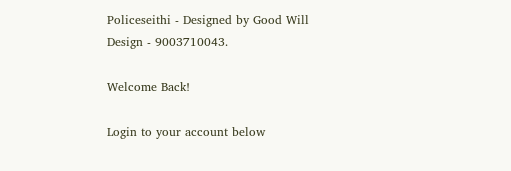Policeseithi - Designed by Good Will Design - 9003710043.

Welcome Back!

Login to your account below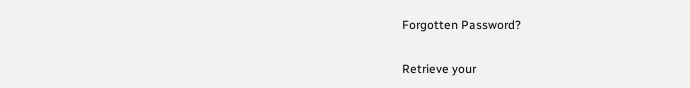Forgotten Password?

Retrieve your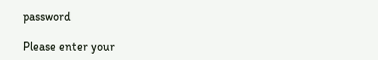password

Please enter your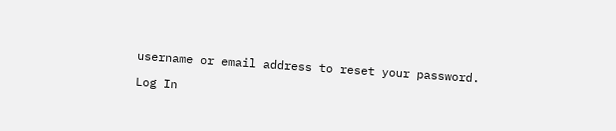username or email address to reset your password.

Log In